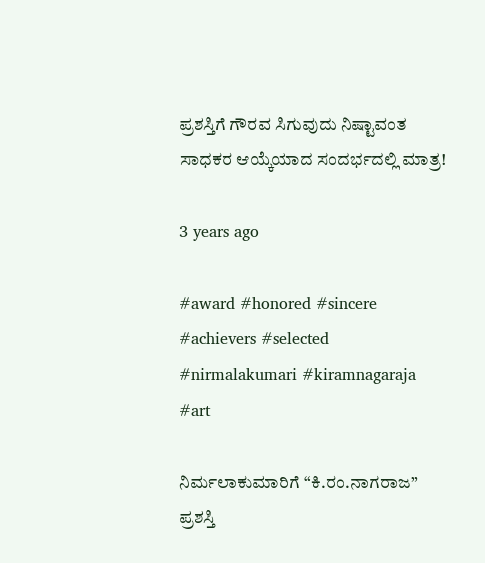ಪ್ರಶಸ್ತಿಗೆ ಗೌರವ ಸಿಗುವುದು ನಿಷ್ಟಾವಂತ ಸಾಧಕರ ಆಯ್ಕೆಯಾದ ಸಂದರ್ಭದಲ್ಲಿ ಮಾತ್ರ!

3 years ago

#award #honored #sincere #achievers #selected #nirmalakumari #kiramnagaraja #art

ನಿರ್ಮಲಾಕುಮಾರಿಗೆ “ಕಿ.ರಂ.ನಾಗರಾಜ” ಪ್ರಶಸ್ತಿ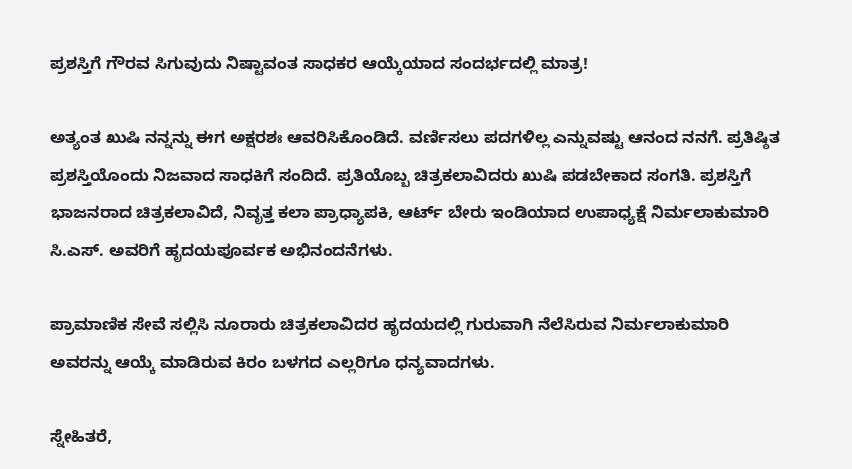ಪ್ರಶಸ್ತಿಗೆ ಗೌರವ ಸಿಗುವುದು ನಿಷ್ಟಾವಂತ ಸಾಧಕರ ಆಯ್ಕೆಯಾದ ಸಂದರ್ಭದಲ್ಲಿ ಮಾತ್ರ!

ಅತ್ಯಂತ ಖುಷಿ ನನ್ನನ್ನು ಈಗ ಅಕ್ಷರಶಃ ಆವರಿಸಿಕೊಂಡಿದೆ. ವರ್ಣಿಸಲು ಪದಗಳಿಲ್ಲ ಎನ್ನುವಷ್ಟು ಆನಂದ ನನಗೆ. ಪ್ರತಿಷ್ಠಿತ ಪ್ರಶಸ್ತಿಯೊಂದು ನಿಜವಾದ ಸಾಧಕಿಗೆ ಸಂದಿದೆ. ಪ್ರತಿಯೊಬ್ಬ ಚಿತ್ರಕಲಾವಿದರು ಖುಷಿ ಪಡಬೇಕಾದ ಸಂಗತಿ. ಪ್ರಶಸ್ತಿಗೆ ಭಾಜನರಾದ ಚಿತ್ರಕಲಾವಿದೆ, ನಿವೃತ್ತ ಕಲಾ ಪ್ರಾಧ್ಯಾಪಕಿ, ಆರ್ಟ್ ಬೇರು ಇಂಡಿಯಾದ ಉಪಾಧ್ಯಕ್ಷೆ ನಿರ್ಮಲಾಕುಮಾರಿ ಸಿ.ಎಸ್. ಅವರಿಗೆ ಹೃದಯಪೂರ್ವಕ ಅಭಿನಂದನೆಗಳು.

ಪ್ರಾಮಾಣಿಕ ಸೇವೆ ಸಲ್ಲಿಸಿ ನೂರಾರು ಚಿತ್ರಕಲಾವಿದರ ಹೃದಯದಲ್ಲಿ ಗುರುವಾಗಿ ನೆಲೆಸಿರುವ ನಿರ್ಮಲಾಕುಮಾರಿ ಅವರನ್ನು ಆಯ್ಕೆ ಮಾಡಿರುವ ಕಿರಂ ಬಳಗದ ಎಲ್ಲರಿಗೂ ಧನ್ಯವಾದಗಳು.

ಸ್ನೇಹಿತರೆ,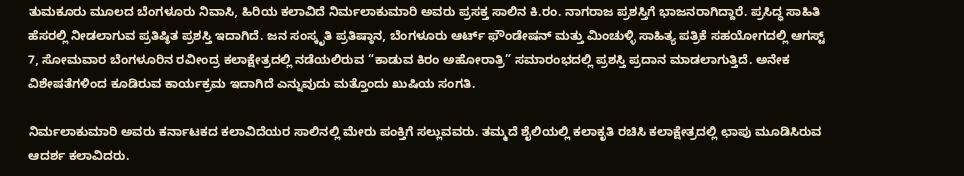ತುಮಕೂರು ಮೂಲದ ಬೆಂಗಳೂರು ನಿವಾಸಿ, ಹಿರಿಯ ಕಲಾವಿದೆ ನಿರ್ಮಲಾಕುಮಾರಿ ಅವರು ಪ್ರಸಕ್ತ ಸಾಲಿನ ಕಿ.ರಂ. ನಾಗರಾಜ ಪ್ರಶಸ್ತಿಗೆ ಭಾಜನರಾಗಿದ್ದಾರೆ. ಪ್ರಸಿದ್ಧ ಸಾಹಿತಿ ಹೆಸರಲ್ಲಿ ನೀಡಲಾಗುವ ಪ್ರತಿಷ್ಠಿತ ಪ್ರಶಸ್ತಿ ಇದಾಗಿದೆ. ಜನ ಸಂಸ್ಕೃತಿ ಪ್ರತಿಷ್ಠಾನ, ಬೆಂಗಳೂರು ಆರ್ಟ್ ಫೌಂಡೇಷನ್ ಮತ್ತು ಮಿಂಚುಳ್ಳಿ ಸಾಹಿತ್ಯ ಪತ್ರಿಕೆ ಸಹಯೋಗದಲ್ಲಿ ಆಗಸ್ಟ್ 7, ಸೋಮವಾರ ಬೆಂಗಳೂರಿನ ರವೀಂದ್ರ ಕಲಾಕ್ಷೇತ್ರದಲ್ಲಿ ನಡೆಯಲಿರುವ “ಕಾಡುವ ಕಿರಂ ಅಹೋರಾತ್ರಿ” ಸಮಾರಂಭದಲ್ಲಿ ಪ್ರಶಸ್ತಿ ಪ್ರದಾನ ಮಾಡಲಾಗುತ್ತಿದೆ. ಅನೇಕ ವಿಶೇಷತೆಗಳಿಂದ ಕೂಡಿರುವ ಕಾರ್ಯಕ್ರಮ ಇದಾಗಿದೆ ಎನ್ನುವುದು ಮತ್ತೊಂದು ಖುಷಿಯ ಸಂಗತಿ.

ನಿರ್ಮಲಾಕುಮಾರಿ ಅವರು ಕರ್ನಾಟಕದ ಕಲಾವಿದೆಯರ ಸಾಲಿನಲ್ಲಿ ಮೇರು ಪಂಕ್ತಿಗೆ ಸಲ್ಲುವವರು. ತಮ್ಮದೆ ಶೈಲಿಯಲ್ಲಿ ಕಲಾಕೃತಿ ರಚಿಸಿ ಕಲಾಕ್ಷೇತ್ರದಲ್ಲಿ ಛಾಪು ಮೂಡಿಸಿರುವ ಆದರ್ಶ ಕಲಾವಿದರು.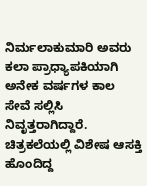ನಿರ್ಮಲಾಕುಮಾರಿ ಅವರು ಕಲಾ ಪ್ರಾಧ್ಯಾಪಕಿಯಾಗಿ ಅನೇಕ ವರ್ಷಗಳ ಕಾಲ ಸೇವೆ ಸಲ್ಲಿಸಿ ನಿವೃತ್ತರಾಗಿದ್ದಾರೆ. ಚಿತ್ರಕಲೆಯಲ್ಲಿ ವಿಶೇಷ ಆಸಕ್ತಿ ಹೊಂದಿದ್ದ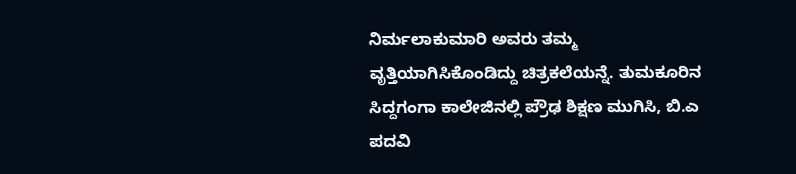ನಿರ್ಮಲಾಕುಮಾರಿ ಅವರು ತಮ್ಮ ವೃತ್ತಿಯಾಗಿಸಿಕೊಂಡಿದ್ದು ಚಿತ್ರಕಲೆಯನ್ನೆ. ತುಮಕೂರಿನ ಸಿದ್ದಗಂಗಾ ಕಾಲೇಜಿನಲ್ಲಿ ಪ್ರೌಢ ಶಿಕ್ಷಣ ಮುಗಿಸಿ, ಬಿ.ಎ ಪದವಿ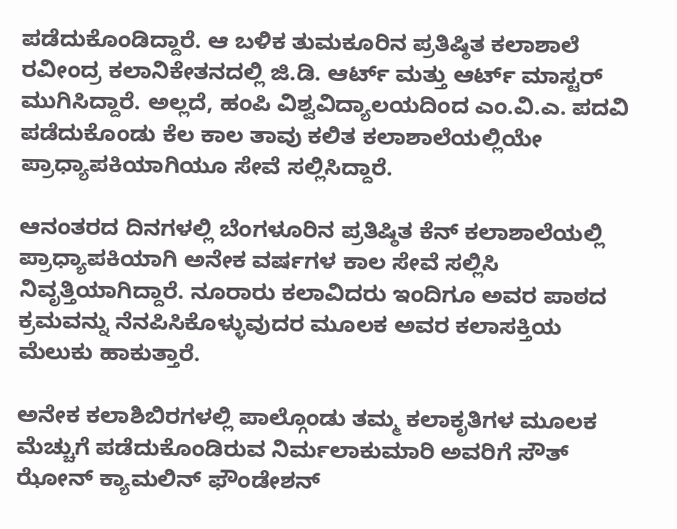ಪಡೆದುಕೊಂಡಿದ್ದಾರೆ. ಆ ಬಳಿಕ ತುಮಕೂರಿನ ಪ್ರತಿಷ್ಠಿತ ಕಲಾಶಾಲೆ ರವೀಂದ್ರ ಕಲಾನಿಕೇತನದಲ್ಲಿ ಜಿ.ಡಿ. ಆರ್ಟ್ ಮತ್ತು ಆರ್ಟ್ ಮಾಸ್ಟರ್ ಮುಗಿಸಿದ್ದಾರೆ. ಅಲ್ಲದೆ, ಹಂಪಿ ವಿಶ್ವವಿದ್ಯಾಲಯದಿಂದ ಎಂ.ವಿ.ಎ. ಪದವಿ ಪಡೆದುಕೊಂಡು ಕೆಲ ಕಾಲ ತಾವು ಕಲಿತ ಕಲಾಶಾಲೆಯಲ್ಲಿಯೇ ಪ್ರಾಧ್ಯಾಪಕಿಯಾಗಿಯೂ ಸೇವೆ ಸಲ್ಲಿಸಿದ್ದಾರೆ.

ಆನಂತರದ ದಿನಗಳಲ್ಲಿ ಬೆಂಗಳೂರಿನ ಪ್ರತಿಷ್ಠಿತ ಕೆನ್ ಕಲಾಶಾಲೆಯಲ್ಲಿ ಪ್ರಾಧ್ಯಾಪಕಿಯಾಗಿ ಅನೇಕ ವರ್ಷಗಳ ಕಾಲ ಸೇವೆ ಸಲ್ಲಿಸಿ ನಿವೃತ್ತಿಯಾಗಿದ್ದಾರೆ. ನೂರಾರು ಕಲಾವಿದರು ಇಂದಿಗೂ ಅವರ ಪಾಠದ ಕ್ರಮವನ್ನು ನೆನಪಿಸಿಕೊಳ್ಳುವುದರ ಮೂಲಕ ಅವರ ಕಲಾಸಕ್ತಿಯ ಮೆಲುಕು ಹಾಕುತ್ತಾರೆ.

ಅನೇಕ ಕಲಾಶಿಬಿರಗಳಲ್ಲಿ ಪಾಲ್ಗೊಂಡು ತಮ್ಮ ಕಲಾಕೃತಿಗಳ ಮೂಲಕ ಮೆಚ್ಚುಗೆ ಪಡೆದುಕೊಂಡಿರುವ ನಿರ್ಮಲಾಕುಮಾರಿ ಅವರಿಗೆ ಸೌತ್ ಝೋನ್ ಕ್ಯಾಮಲಿನ್ ಫೌಂಡೇಶನ್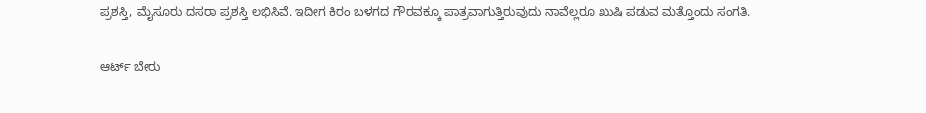ಪ್ರಶಸ್ತಿ, ಮೈಸೂರು ದಸರಾ ಪ್ರಶಸ್ತಿ ಲಭಿಸಿವೆ. ಇದೀಗ ಕಿರಂ ಬಳಗದ ಗೌರವಕ್ಕೂ ಪಾತ್ರವಾಗುತ್ತಿರುವುದು ನಾವೆಲ್ಲರೂ ಖುಷಿ ಪಡುವ ಮತ್ತೊಂದು ಸಂಗತಿ.

ಆರ್ಟ್ ಬೇರು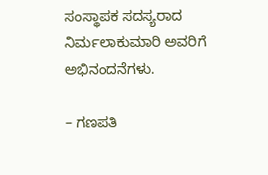ಸಂಸ್ಥಾಪಕ ಸದಸ್ಯರಾದ ನಿರ್ಮಲಾಕುಮಾರಿ ಅವರಿಗೆ ಅಭಿನಂದನೆಗಳು.

– ಗಣಪತಿ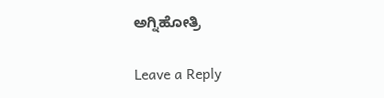ಅಗ್ನಿಹೋತ್ರಿ

Leave a Reply